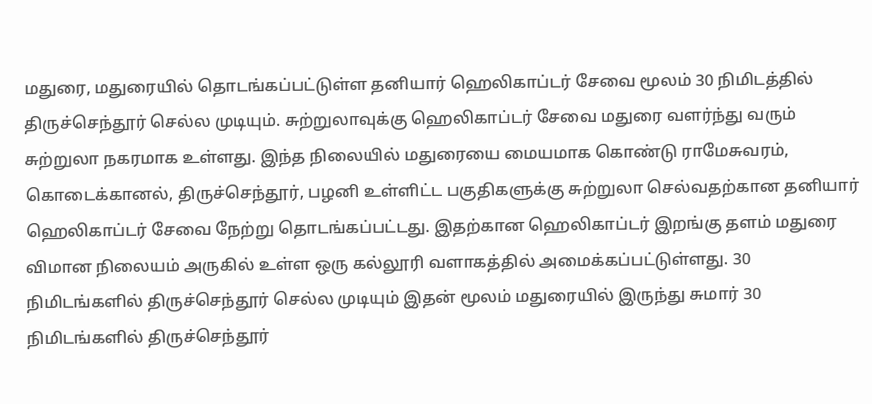மதுரை, மதுரையில் தொடங்கப்பட்டுள்ள தனியார் ஹெலிகாப்டர் சேவை மூலம் 30 நிமிடத்தில் திருச்செந்தூர் செல்ல முடியும். சுற்றுலாவுக்கு ஹெலிகாப்டர் சேவை மதுரை வளர்ந்து வரும் சுற்றுலா நகரமாக உள்ளது. இந்த நிலையில் மதுரையை மையமாக கொண்டு ராமேசுவரம், கொடைக்கானல், திருச்செந்தூர், பழனி உள்ளிட்ட பகுதிகளுக்கு சுற்றுலா செல்வதற்கான தனியார் ஹெலிகாப்டர் சேவை நேற்று தொடங்கப்பட்டது. இதற்கான ஹெலிகாப்டர் இறங்கு தளம் மதுரை விமான நிலையம் அருகில் உள்ள ஒரு கல்லூரி வளாகத்தில் அமைக்கப்பட்டுள்ளது. 30 நிமிடங்களில் திருச்செந்தூர் செல்ல முடியும் இதன் மூலம் மதுரையில் இருந்து சுமார் 30 நிமிடங்களில் திருச்செந்தூர்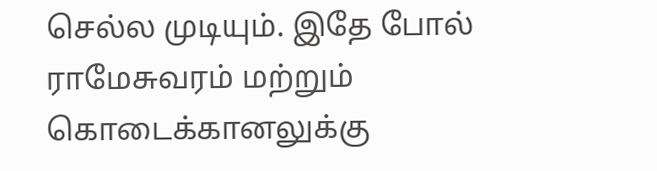செல்ல முடியும். இதே போல் ராமேசுவரம் மற்றும் கொடைக்கானலுக்கு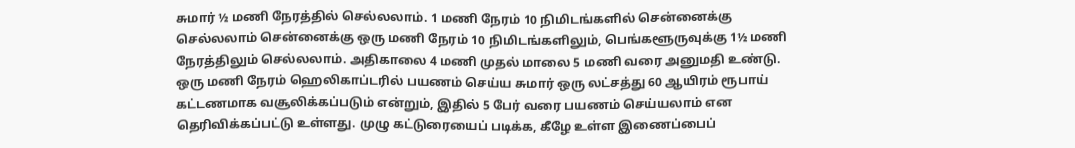சுமார் ½ மணி நேரத்தில் செல்லலாம். 1 மணி நேரம் 10 நிமிடங்களில் சென்னைக்கு செல்லலாம் சென்னைக்கு ஒரு மணி நேரம் 10 நிமிடங்களிலும், பெங்களூருவுக்கு 1½ மணி நேரத்திலும் செல்லலாம். அதிகாலை 4 மணி முதல் மாலை 5 மணி வரை அனுமதி உண்டு. ஒரு மணி நேரம் ஹெலிகாப்டரில் பயணம் செய்ய சுமார் ஒரு லட்சத்து 60 ஆயிரம் ரூபாய் கட்டணமாக வசூலிக்கப்படும் என்றும், இதில் 5 பேர் வரை பயணம் செய்யலாம் என தெரிவிக்கப்பட்டு உள்ளது. முழு கட்டுரையைப் படிக்க, கீழே உள்ள இணைப்பைப்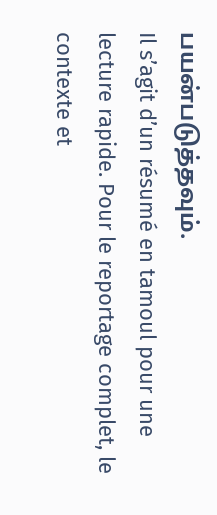பயன்படுத்தவும்.
Il s’agit d’un résumé en tamoul pour une lecture rapide. Pour le reportage complet, le contexte et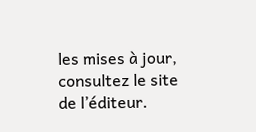les mises à jour, consultez le site de l’éditeur.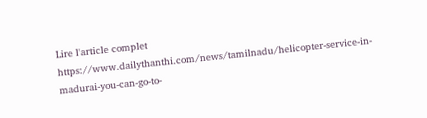Lire l'article complet
https://www.dailythanthi.com/news/tamilnadu/helicopter-service-in-madurai-you-can-go-to-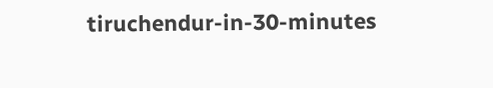tiruchendur-in-30-minutes